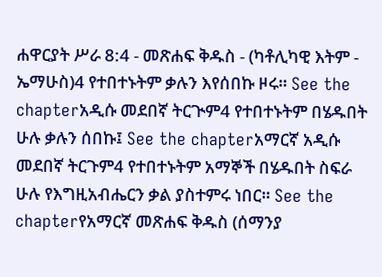ሐዋርያት ሥራ 8:4 - መጽሐፍ ቅዱስ - (ካቶሊካዊ እትም - ኤማሁስ)4 የተበተኑትም ቃሉን እየሰበኩ ዞሩ። See the chapterአዲሱ መደበኛ ትርጒም4 የተበተኑትም በሄዱበት ሁሉ ቃሉን ሰበኩ፤ See the chapterአማርኛ አዲሱ መደበኛ ትርጉም4 የተበተኑትም አማኞች በሄዱበት ስፍራ ሁሉ የእግዚአብሔርን ቃል ያስተምሩ ነበር። See the chapterየአማርኛ መጽሐፍ ቅዱስ (ሰማንያ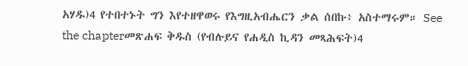አሃዱ)4 የተበተኑት ግን እየተዘዋወሩ የእግዚአብሔርን ቃል ሰበኩ፥ አስተማሩም። See the chapterመጽሐፍ ቅዱስ (የብሉይና የሐዲስ ኪዳን መጻሕፍት)4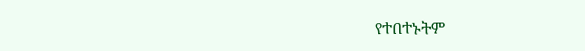የተበተኑትም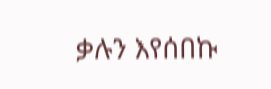ቃሉን እየሰበኩ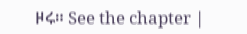ዞሩ። See the chapter |